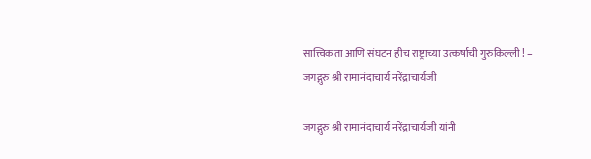सात्त्विकता आणि संघटन हीच राष्ट्राच्या उत्कर्षाची गुरुकिल्ली ! – जगद्गुरु श्री रामानंदाचार्य नरेंद्राचार्यजी

जगद्गुरु श्री रामानंदाचार्य नरेंद्राचार्यजी यांनी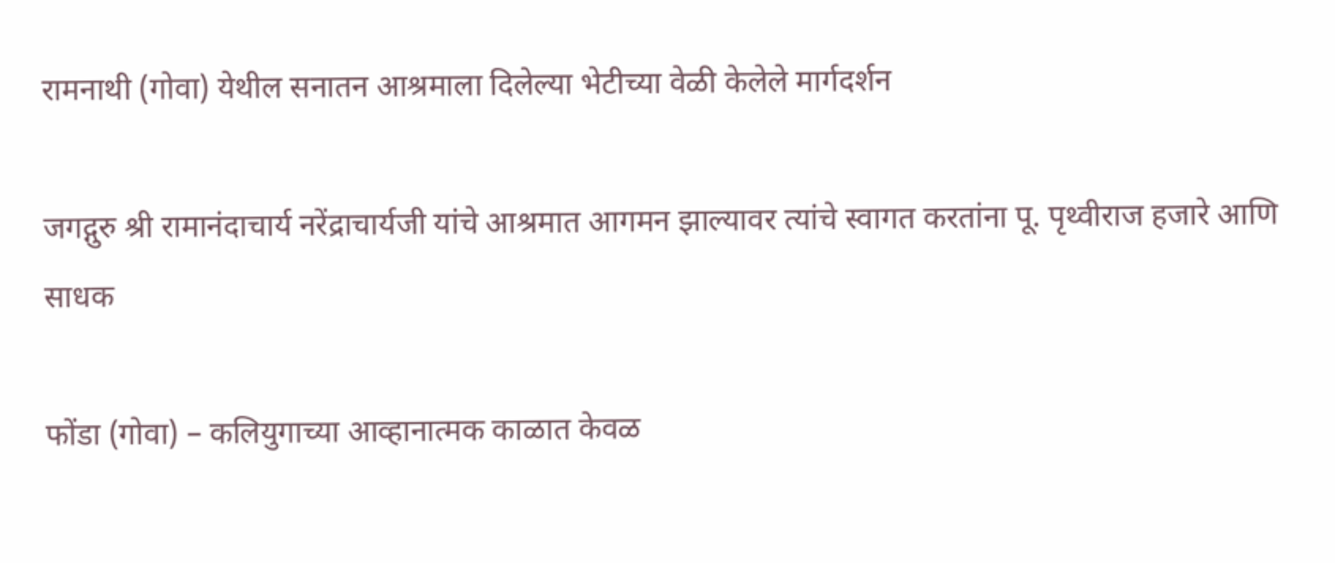रामनाथी (गोवा) येथील सनातन आश्रमाला दिलेल्या भेटीच्या वेळी केलेले मार्गदर्शन

जगद्गुरु श्री रामानंदाचार्य नरेंद्राचार्यजी यांचे आश्रमात आगमन झाल्यावर त्यांचे स्वागत करतांना पू. पृथ्वीराज हजारे आणि साधक

फोंडा (गोवा) – कलियुगाच्या आव्हानात्मक काळात केवळ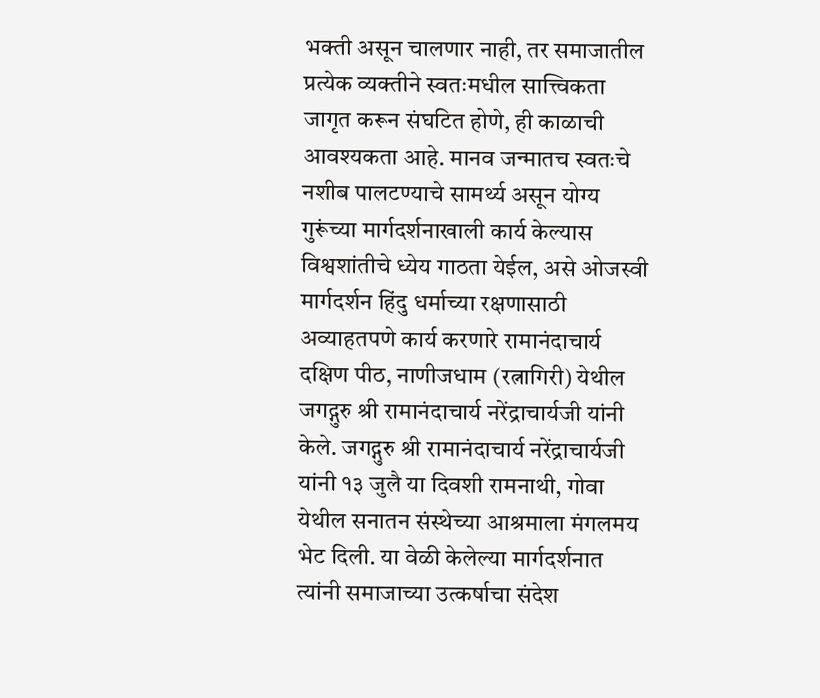भक्ती असून चालणार नाही, तर समाजातील प्रत्येक व्यक्तीने स्वतःमधील सात्त्विकता जागृत करून संघटित होणे, ही काळाची आवश्यकता आहे. मानव जन्मातच स्वतःचे नशीब पालटण्याचे सामर्थ्य असून योग्य गुरूंच्या मार्गदर्शनाखाली कार्य केल्यास विश्वशांतीचे ध्येय गाठता येईल, असे ओजस्वी मार्गदर्शन हिंदु धर्माच्या रक्षणासाठी अव्याहतपणे कार्य करणारे रामानंदाचार्य दक्षिण पीठ, नाणीजधाम (रत्नागिरी) येथील जगद्गुरु श्री रामानंदाचार्य नरेंद्राचार्यजी यांनी केले. जगद्गुरु श्री रामानंदाचार्य नरेंद्राचार्यजी यांनी १३ जुलै या दिवशी रामनाथी, गोवा येथील सनातन संस्थेच्या आश्रमाला मंगलमय भेट दिली. या वेळी केलेल्या मार्गदर्शनात त्यांनी समाजाच्या उत्कर्षाचा संदेश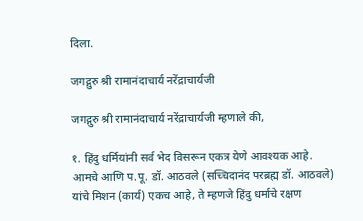दिला.

जगद्गुरु श्री रामानंदाचार्य नरेंद्राचार्यजी

जगद्गुरु श्री रामानंदाचार्य नरेंद्राचार्यजी म्हणाले की,

१. हिंदु धर्मियांनी सर्व भेद विसरून एकत्र येणे आवश्यक आहे. आमचे आणि प.पू. डॉ. आठवले (सच्चिदानंद परब्रह्म डॉ. आठवले) यांचे मिशन (कार्य) एकच आहे, ते म्हणजे हिंदु धर्माचे रक्षण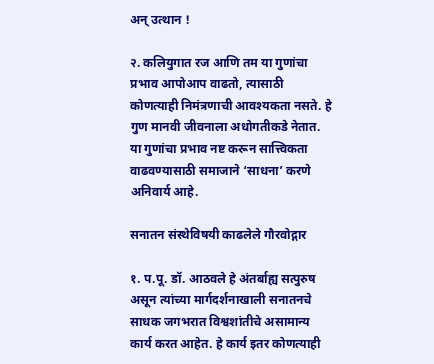अन् उत्थान !

२. कलियुगात रज आणि तम या गुणांचा प्रभाव आपोआप वाढतो, त्यासाठी कोणत्याही निमंत्रणाची आवश्यकता नसते. हे गुण मानवी जीवनाला अधोगतीकडे नेतात. या गुणांचा प्रभाव नष्ट करून सात्त्विकता वाढवण्यासाठी समाजाने ‘साधना’ करणे अनिवार्य आहे.

सनातन संस्थेविषयी काढलेले गौरवोद्गार

१. प.पू. डॉ. आठवले हे अंतर्बाह्य सत्पुरुष असून त्यांच्या मार्गदर्शनाखाली सनातनचे साधक जगभरात विश्वशांतीचे असामान्य कार्य करत आहेत. हे कार्य इतर कोणत्याही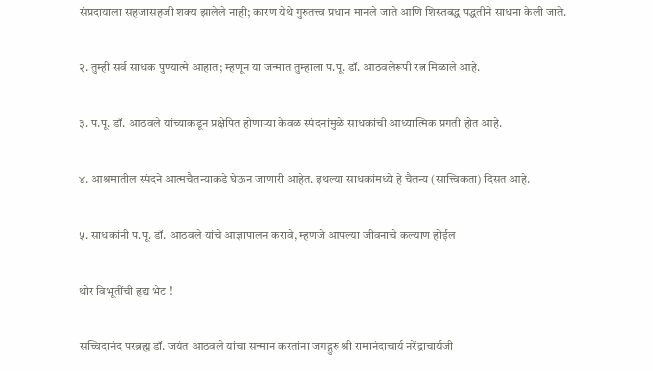संप्रदायाला सहजासहजी शक्य झालेले नाही; कारण येथे गुरुतत्त्व प्रधान मानले जाते आणि शिस्तबद्ध पद्धतीने साधना केली जाते.

२. तुम्ही सर्व साधक पुण्यात्मे आहात; म्हणून या जन्मात तुम्हाला प.पू. डॉ. आठवलेरूपी रत्न मिळाले आहे.

३. प.पू. डॉ. आठवले यांच्याकडून प्रक्षेपित होणार्‍या केवळ स्पंदनांमुळे साधकांची आध्यात्मिक प्रगती होत आहे.

४. आश्रमातील स्पंदने आत्मचैतन्याकडे घेऊन जाणारी आहेत. इथल्या साधकांमध्ये हे चैतन्य (सात्त्विकता) दिसत आहे.

५. साधकांनी प.पू. डॉ. आठवले यांचे आज्ञापालन करावे, म्हणजे आपल्या जीवनाचे कल्याण होईल

थोर विभूतींची हृद्य भेट !

सच्चिदानंद परब्रह्म डॉ. जयंत आठवले यांचा सन्मान करतांना जगद्गुरु श्री रामानंदाचार्य नरेंद्राचार्यजी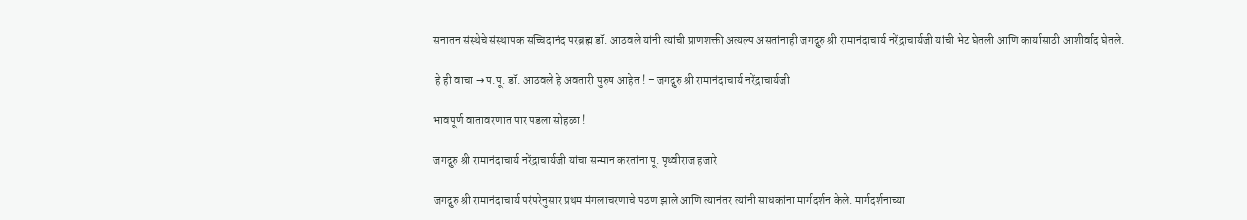सनातन संस्थेचे संस्थापक सच्चिदानंद परब्रह्म डॉ. आठवले यांनी त्यांची प्राणशक्ती अत्यल्प असतांनाही जगद्गुरु श्री रामानंदाचार्य नरेंद्राचार्यजी यांची भेट घेतली आणि कार्यासाठी आशीर्वाद घेतले.

 हे ही वाचा → प.पू. डॉ. आठवले हे अवतारी पुरुष आहेत ! – जगद्गुरु श्री रामानंदाचार्य नरेंद्राचार्यजी

भावपूर्ण वातावरणात पार पडला सोहळा !

जगद्गुरु श्री रामानंदाचार्य नरेंद्राचार्यजी यांचा सन्मान करतांना पू. पृथ्वीराज हजारे

जगद्गुरु श्री रामानंदाचार्य परंपरेनुसार प्रथम मंगलाचरणाचे पठण झाले आणि त्यानंतर त्यांनी साधकांना मार्गदर्शन केले. मार्गदर्शनाच्या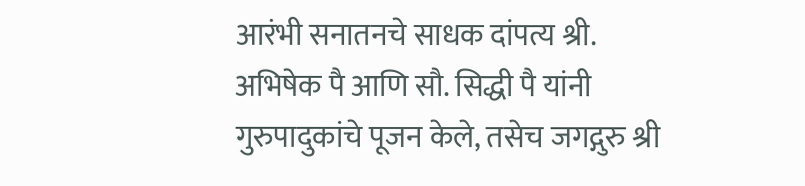आरंभी सनातनचे साधक दांपत्य श्री. अभिषेक पै आणि सौ. सिद्धी पै यांनी गुरुपादुकांचे पूजन केले, तसेच जगद्गुरु श्री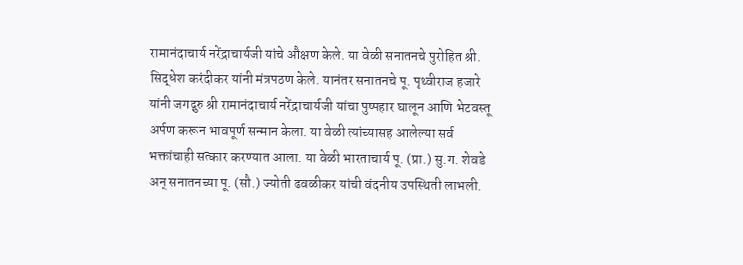रामानंदाचार्य नरेंद्राचार्यजी यांचे औक्षण केले. या वेळी सनातनचे पुरोहित श्री. सिद्धेश करंदीकर यांनी मंत्रपठण केले. यानंतर सनातनचे पू. पृथ्वीराज हजारे यांनी जगद्गुरु श्री रामानंदाचार्य नरेंद्राचार्यजी यांचा पुष्पहार घालून आणि भेटवस्तू अर्पण करून भावपूर्ण सन्मान केला. या वेळी त्यांच्यासह आलेल्या सर्व भक्तांचाही सत्कार करण्यात आला. या वेळी भारताचार्य पू. (प्रा.) सु.ग. शेवडे अन् सनातनच्या पू. (सौ.) ज्योती ढवळीकर यांची वंदनीय उपस्थिती लाभली.